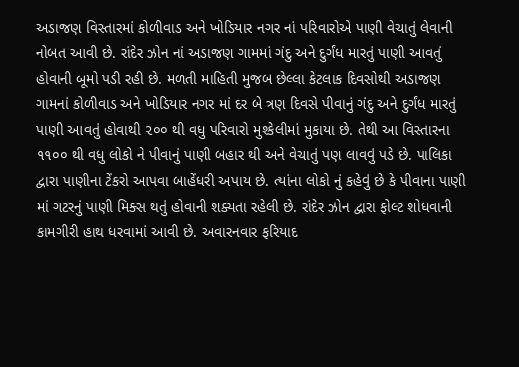અડાજણ વિસ્તારમાં કોળીવાડ અને ખોડિયાર નગર નાં પરિવારોએ પાણી વેચાતું લેવાની નોબત આવી છે. રાંદેર ઝોન નાં અડાજણ ગામમાં ગંદુ અને દુર્ગંધ મારતું પાણી આવતું હોવાની બૂમો પડી રહી છે. મળતી માહિતી મુજબ છેલ્લા કેટલાક દિવસોથી અડાજણ ગામનાં કોળીવાડ અને ખોડિયાર નગર માં દર બે ત્રણ દિવસે પીવાનું ગંદુ અને દુર્ગંધ મારતું પાણી આવતું હોવાથી ૨૦૦ થી વધુ પરિવારો મુશ્કેલીમાં મુકાયા છે. તેથી આ વિસ્તારના ૧૧૦૦ થી વધુ લોકો ને પીવાનું પાણી બહાર થી અને વેચાતું પણ લાવવું પડે છે. પાલિકા દ્વારા પાણીના ટેંકરો આપવા બાહેંધરી અપાય છે. ત્યાંના લોકો નું કહેવું છે કે પીવાના પાણી માં ગટરનું પાણી મિક્સ થતું હોવાની શક્યતા રહેલી છે. રાંદેર ઝોન દ્વારા ફોલ્ટ શોધવાની કામગીરી હાથ ધરવામાં આવી છે. અવારનવાર ફરિયાદ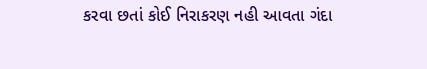કરવા છતાં કોઈ નિરાકરણ નહી આવતા ગંદા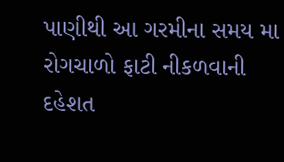પાણીથી આ ગરમીના સમય મા રોગચાળો ફાટી નીકળવાની દહેશત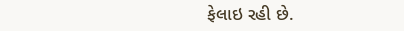ફેલાઇ રહી છે.